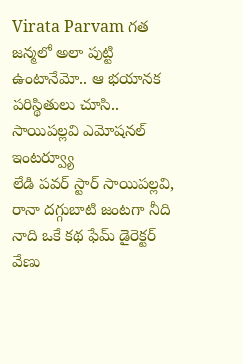Virata Parvam గత జన్మలో అలా పుట్టి ఉంటానేమో.. ఆ భయానక పరిస్థితులు చూసి.. సాయిపల్లవి ఎమోషనల్ ఇంటర్వ్యూ
లేడి పవర్ స్టార్ సాయిపల్లవి, రానా దగ్గుబాటి జంటగా నీది నాది ఒకే కథ ఫేమ్ డైరెక్టర్ వేణు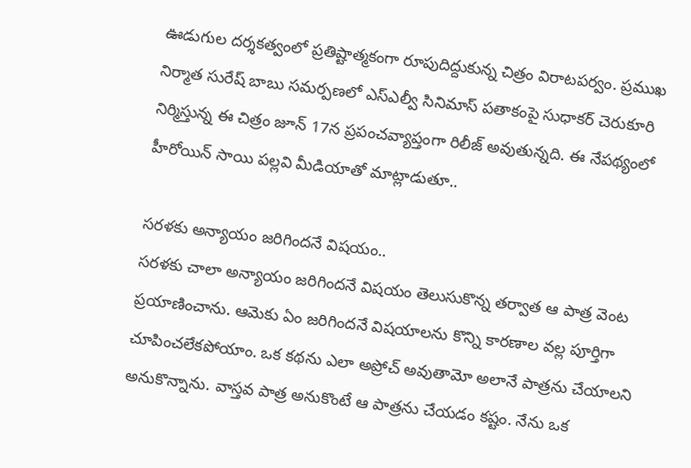ఊడుగుల దర్శకత్వంలో ప్రతిష్టాత్మకంగా రూపుదిద్దుకున్న చిత్రం విరాటపర్వం. ప్రముఖ నిర్మాత సురేష్ బాబు సమర్పణలో ఎస్ఎల్వీ సినిమాస్ పతాకంపై సుధాకర్ చెరుకూరి నిర్మిస్తున్న ఈ చిత్రం జూన్ 17న ప్రపంచవ్యాప్తంగా రిలీజ్ అవుతున్నది. ఈ నేపథ్యంలో హీరోయిన్ సాయి పల్లవి మీడియాతో మాట్లాడుతూ..

సరళకు అన్యాయం జరిగిందనే విషయం..
సరళకు చాలా అన్యాయం జరిగిందనే విషయం తెలుసుకొన్న తర్వాత ఆ పాత్ర వెంట ప్రయాణించాను. ఆమెకు ఏం జరిగిందనే విషయాలను కొన్ని కారణాల వల్ల పూర్తిగా చూపించలేకపోయాం. ఒక కథను ఎలా అప్రోచ్ అవుతామో అలానే పాత్రను చేయాలని అనుకొన్నాను. వాస్తవ పాత్ర అనుకొంటే ఆ పాత్రను చేయడం కష్టం. నేను ఒక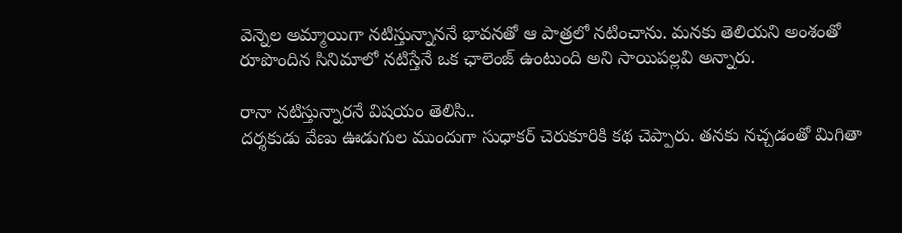వెన్నెల అమ్మాయిగా నటిస్తున్నాననే భావనతో ఆ పాత్రలో నటించాను. మనకు తెలియని అంశంతో రూపొందిన సినిమాలో నటిస్తేనే ఒక ఛాలెంజ్ ఉంటుంది అని సాయిపల్లవి అన్నారు.

రానా నటిస్తున్నారనే విషయం తెలిసి..
దర్శకుడు వేణు ఊడుగుల ముందుగా సుధాకర్ చెరుకూరికి కథ చెప్పారు. తనకు నచ్చడంతో మిగితా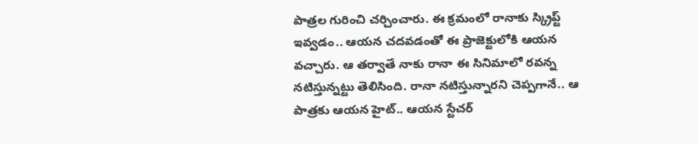పాత్రల గురించి చర్చించారు. ఈ క్రమంలో రానాకు స్క్రిప్ట్ ఇవ్వడం.. ఆయన చదవడంతో ఈ ప్రాజెక్టులోకి ఆయన వచ్చారు. ఆ తర్వాతే నాకు రానా ఈ సినిమాలో రవన్న నటిస్తున్నట్టు తెలిసింది. రానా నటిస్తున్నారని చెప్పగానే.. ఆ పాత్రకు ఆయన హైట్.. ఆయన స్టేచర్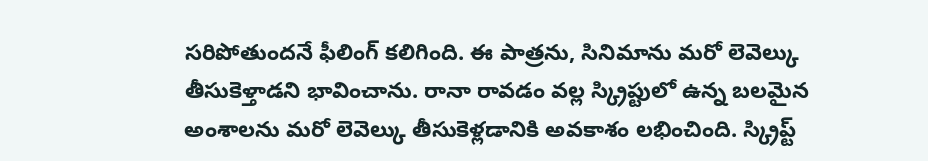సరిపోతుందనే ఫీలింగ్ కలిగింది. ఈ పాత్రను, సినిమాను మరో లెవెల్కు తీసుకెళ్తాడని భావించాను. రానా రావడం వల్ల స్క్రిప్టులో ఉన్న బలమైన అంశాలను మరో లెవెల్కు తీసుకెళ్లడానికి అవకాశం లభించింది. స్క్రిప్ట్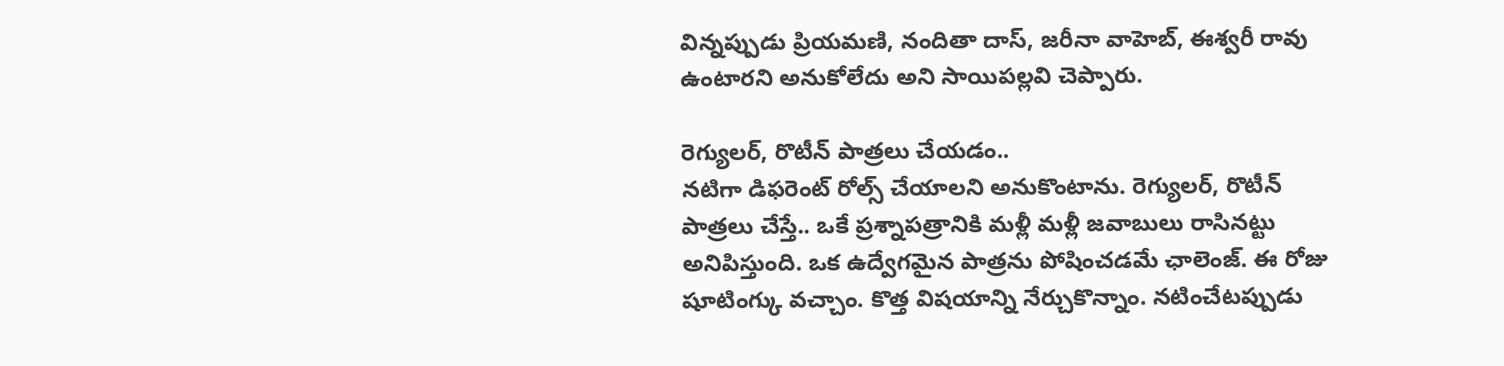విన్నప్పుడు ప్రియమణి, నందితా దాస్, జరీనా వాహెబ్, ఈశ్వరీ రావు ఉంటారని అనుకోలేదు అని సాయిపల్లవి చెప్పారు.

రెగ్యులర్, రొటీన్ పాత్రలు చేయడం..
నటిగా డిఫరెంట్ రోల్స్ చేయాలని అనుకొంటాను. రెగ్యులర్, రొటీన్ పాత్రలు చేస్తే.. ఒకే ప్రశ్నాపత్రానికి మళ్లీ మళ్లీ జవాబులు రాసినట్టు అనిపిస్తుంది. ఒక ఉద్వేగమైన పాత్రను పోషించడమే ఛాలెంజ్. ఈ రోజు షూటింగ్కు వచ్చాం. కొత్త విషయాన్ని నేర్చుకొన్నాం. నటించేటప్పుడు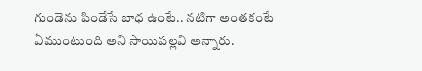గుండెను పిండేసే బాధ ఉంటే.. నటిగా అంతకంటే ఏముంటుంది అని సాయిపల్లవి అన్నారు.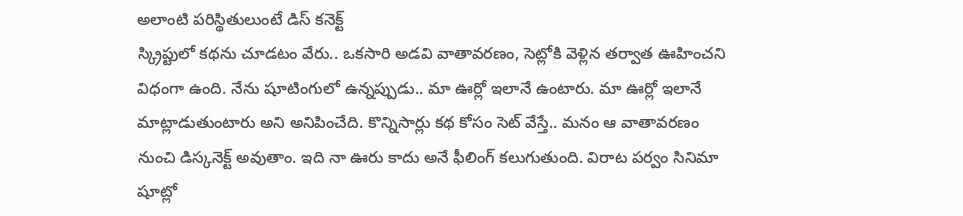అలాంటి పరిస్థితులుంటే డిస్ కనెక్ట్
స్క్రిప్టులో కథను చూడటం వేరు.. ఒకసారి అడవి వాతావరణం, సెట్లోకి వెళ్లిన తర్వాత ఊహించని విధంగా ఉంది. నేను షూటింగులో ఉన్నప్పుడు.. మా ఊర్లో ఇలానే ఉంటారు. మా ఊర్లో ఇలానే మాట్లాడుతుంటారు అని అనిపించేది. కొన్నిసార్లు కథ కోసం సెట్ వేస్తే.. మనం ఆ వాతావరణం నుంచి డిస్కనెక్ట్ అవుతాం. ఇది నా ఊరు కాదు అనే ఫీలింగ్ కలుగుతుంది. విరాట పర్వం సినిమా షూట్లో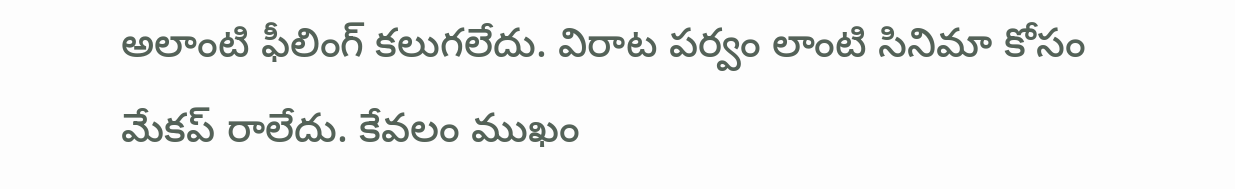అలాంటి ఫీలింగ్ కలుగలేదు. విరాట పర్వం లాంటి సినిమా కోసం మేకప్ రాలేదు. కేవలం ముఖం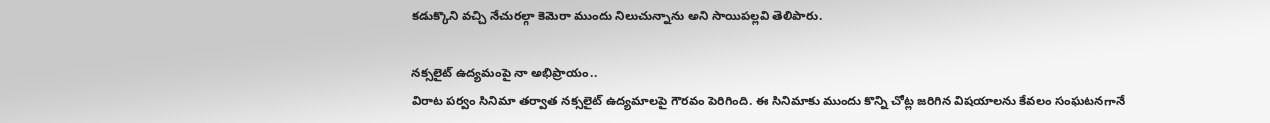కడుక్కొని వచ్చి నేచురల్గా కెమెరా ముందు నిలుచున్నాను అని సాయిపల్లవి తెలిపారు.

నక్సలైట్ ఉద్యమంపై నా అభిప్రాయం..
విరాట పర్వం సినిమా తర్వాత నక్సలైట్ ఉద్యమాలపై గౌరవం పెరిగింది. ఈ సినిమాకు ముందు కొన్ని చోట్ల జరిగిన విషయాలను కేవలం సంఘటనగానే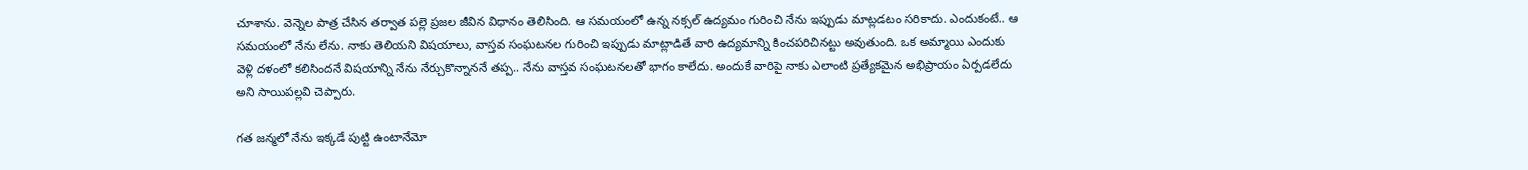చూశాను. వెన్నెల పాత్ర చేసిన తర్వాత పల్లె ప్రజల జీవిన విధానం తెలిసింది. ఆ సమయంలో ఉన్న నక్సల్ ఉద్యమం గురించి నేను ఇప్పుడు మాట్లడటం సరికాదు. ఎందుకంటే.. ఆ సమయంలో నేను లేను. నాకు తెలియని విషయాలు, వాస్తవ సంఘటనల గురించి ఇప్పుడు మాట్లాడితే వారి ఉద్యమాన్ని కించపరిచినట్టు అవుతుంది. ఒక అమ్మాయి ఎందుకు వెళ్లి దళంలో కలిసిందనే విషయాన్ని నేను నేర్చుకొన్నాననే తప్ప.. నేను వాస్తవ సంఘటనలతో భాగం కాలేదు. అందుకే వారిపై నాకు ఎలాంటి ప్రత్యేకమైన అభిప్రాయం ఏర్పడలేదు అని సాయిపల్లవి చెప్పారు.

గత జన్మలో నేను ఇక్కడే పుట్టి ఉంటానేమో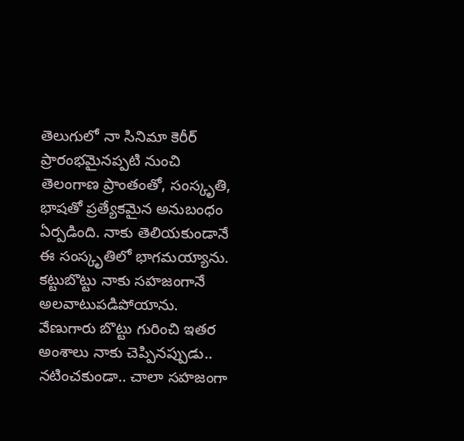తెలుగులో నా సినిమా కెరీర్ ప్రారంభమైనప్పటి నుంచి తెలంగాణ ప్రాంతంతో, సంస్కృతి, భాషతో ప్రత్యేకమైన అనుబంధం ఏర్పడింది. నాకు తెలియకుండానే ఈ సంస్కృతిలో భాగమయ్యాను. కట్టుబొట్టు నాకు సహజంగానే అలవాటుపడిపోయాను. వేణుగారు బొట్టు గురించి ఇతర అంశాలు నాకు చెప్పినప్పుడు.. నటించకుండా.. చాలా సహజంగా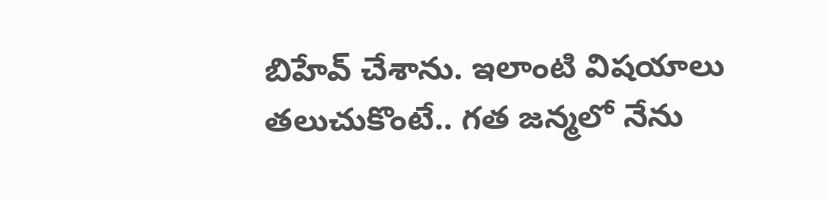బిహేవ్ చేశాను. ఇలాంటి విషయాలు తలుచుకొంటే.. గత జన్మలో నేను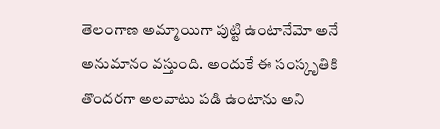తెలంగాణ అమ్మాయిగా పుట్టి ఉంటానేమో అనే అనుమానం వస్తుంది. అందుకే ఈ సంస్కృతికి తొందరగా అలవాటు పడి ఉంటాను అని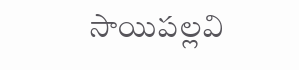సాయిపల్లవి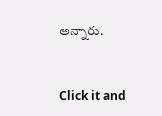అన్నారు.


Click it and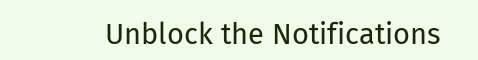Unblock the Notifications